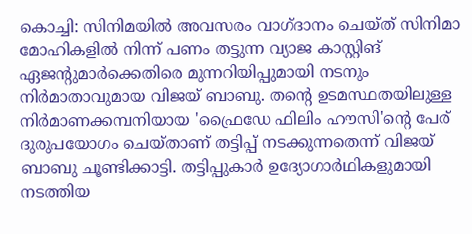കൊച്ചി: സിനിമയിൽ അവസരം വാഗ്ദാനം ചെയ്ത് സിനിമാ മോഹികളിൽ നിന്ന് പണം തട്ടുന്ന വ്യാജ കാസ്റ്റിങ് ഏജന്റുമാർക്കെതിരെ മുന്നറിയിപ്പുമായി നടനും നിർമാതാവുമായ വിജയ് ബാബു. തന്റെ ഉടമസ്ഥതയിലുള്ള നിർമാണക്കമ്പനിയായ 'ഫ്രൈഡേ ഫിലിം ഹൗസി'ന്റെ പേര് ദുരുപയോഗം ചെയ്താണ് തട്ടിപ്പ് നടക്കുന്നതെന്ന് വിജയ് ബാബു ചൂണ്ടിക്കാട്ടി. തട്ടിപ്പുകാർ ഉദ്യോഗാർഥികളുമായി നടത്തിയ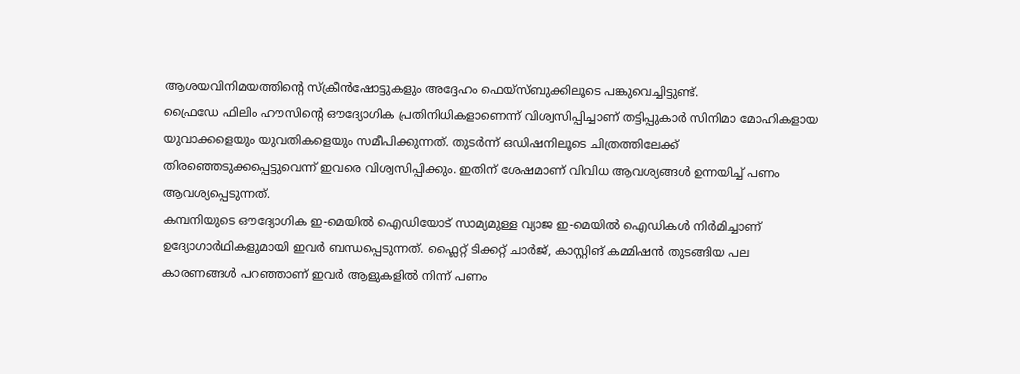ആശയവിനിമയത്തിന്റെ സ്ക്രീൻഷോട്ടുകളും അദ്ദേഹം ഫെയ്സ്ബുക്കിലൂടെ പങ്കുവെച്ചിട്ടുണ്ട്.
ഫ്രൈഡേ ഫിലിം ഹൗസിന്റെ ഔദ്യോഗിക പ്രതിനിധികളാണെന്ന് വിശ്വസിപ്പിച്ചാണ് തട്ടിപ്പുകാർ സിനിമാ മോഹികളായ യുവാക്കളെയും യുവതികളെയും സമീപിക്കുന്നത്. തുടർന്ന് ഒഡിഷനിലൂടെ ചിത്രത്തിലേക്ക് തിരഞ്ഞെടുക്കപ്പെട്ടുവെന്ന് ഇവരെ വിശ്വസിപ്പിക്കും. ഇതിന് ശേഷമാണ് വിവിധ ആവശ്യങ്ങൾ ഉന്നയിച്ച് പണം ആവശ്യപ്പെടുന്നത്.
കമ്പനിയുടെ ഔദ്യോഗിക ഇ-മെയിൽ ഐഡിയോട് സാമ്യമുള്ള വ്യാജ ഇ-മെയിൽ ഐഡികൾ നിർമിച്ചാണ് ഉദ്യോഗാർഥികളുമായി ഇവർ ബന്ധപ്പെടുന്നത്. ഫ്ലൈറ്റ് ടിക്കറ്റ് ചാർജ്, കാസ്റ്റിങ് കമ്മിഷൻ തുടങ്ങിയ പല കാരണങ്ങൾ പറഞ്ഞാണ് ഇവർ ആളുകളിൽ നിന്ന് പണം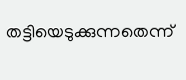തട്ടിയെടുക്കുന്നതെന്ന്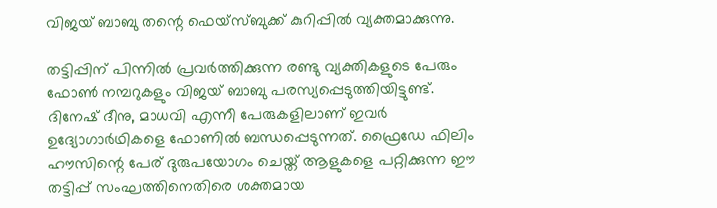വിജയ് ബാബു തന്റെ ഫെയ്സ്ബുക്ക് കുറിപ്പിൽ വ്യക്തമാക്കുന്നു.

തട്ടിപ്പിന് പിന്നിൽ പ്രവർത്തിക്കുന്ന രണ്ടു വ്യക്തികളുടെ പേരും ഫോൺ നമ്പറുകളും വിജയ് ബാബു പരസ്യപ്പെടുത്തിയിട്ടുണ്ട്. ദിനേഷ് ദീനു, മാധവി എന്നീ പേരുകളിലാണ് ഇവർ ഉദ്യോഗാർഥികളെ ഫോണിൽ ബന്ധപ്പെടുന്നത്. ഫ്രൈഡേ ഫിലിം ഹൗസിന്റെ പേര് ദുരുപയോഗം ചെയ്ത് ആളുകളെ പറ്റിക്കുന്ന ഈ തട്ടിപ്പ് സംഘത്തിനെതിരെ ശക്തമായ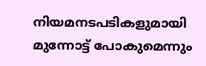നിയമനടപടികളുമായി മുന്നോട്ട് പോകുമെന്നും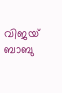വിജയ് ബാബു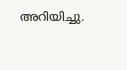അറിയിച്ചു.